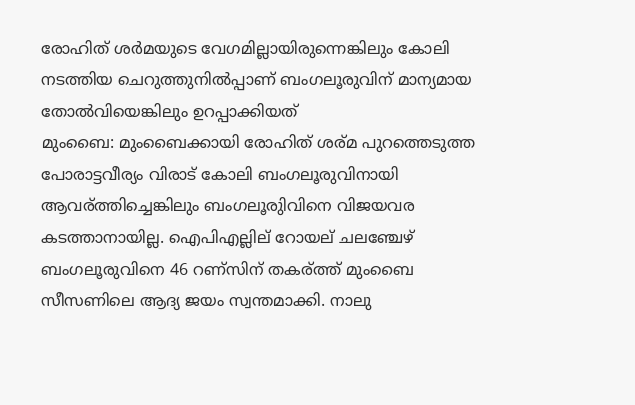രോഹിത് ശര്‍മയുടെ വേഗമില്ലായിരുന്നെങ്കിലും കോലി നടത്തിയ ചെറുത്തുനില്‍പ്പാണ് ബംഗലൂരുവിന് മാന്യമായ തോല്‍വിയെങ്കിലും ഉറപ്പാക്കിയത്
മുംബൈ: മുംബൈക്കായി രോഹിത് ശര്മ പുറത്തെടുത്ത പോരാട്ടവീര്യം വിരാട് കോലി ബംഗലൂരുവിനായി ആവര്ത്തിച്ചെങ്കിലും ബംഗലൂരുിവിനെ വിജയവര കടത്താനായില്ല. ഐപിഎല്ലില് റോയല് ചലഞ്ചേഴ് ബംഗലൂരുവിനെ 46 റണ്സിന് തകര്ത്ത് മുംബൈ സീസണിലെ ആദ്യ ജയം സ്വന്തമാക്കി. നാലു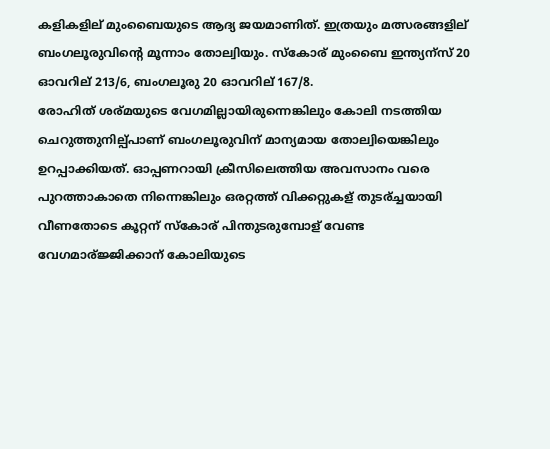കളികളില് മുംബൈയുടെ ആദ്യ ജയമാണിത്. ഇത്രയും മത്സരങ്ങളില് ബംഗലൂരുവിന്റെ മൂന്നാം തോല്വിയും. സ്കോര് മുംബൈ ഇന്ത്യന്സ് 20 ഓവറില് 213/6, ബംഗലൂരു 20 ഓവറില് 167/8.
രോഹിത് ശര്മയുടെ വേഗമില്ലായിരുന്നെങ്കിലും കോലി നടത്തിയ ചെറുത്തുനില്പ്പാണ് ബംഗലൂരുവിന് മാന്യമായ തോല്വിയെങ്കിലും ഉറപ്പാക്കിയത്. ഓപ്പണറായി ക്രീസിലെത്തിയ അവസാനം വരെ പുറത്താകാതെ നിന്നെങ്കിലും ഒരറ്റത്ത് വിക്കറ്റുകള് തുടര്ച്ചയായി വീണതോടെ കൂറ്റന് സ്കോര് പിന്തുടരുമ്പോള് വേണ്ട വേഗമാര്ജ്ജിക്കാന് കോലിയുടെ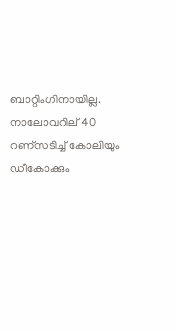ബാറ്റിംഗിനായില്ല. നാലോവറില് 40 റണ്സടിച്ച് കോലിയും ഡീകോക്കും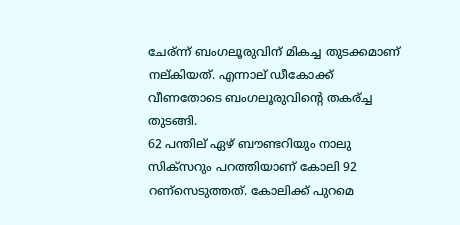ചേര്ന്ന് ബംഗലൂരുവിന് മികച്ച തുടക്കമാണ് നല്കിയത്. എന്നാല് ഡീകോക്ക് വീണതോടെ ബംഗലൂരുവിന്റെ തകര്ച്ച തുടങ്ങി.
62 പന്തില് ഏഴ് ബൗണ്ടറിയും നാലു സിക്സറും പറത്തിയാണ് കോലി 92 റണ്സെടുത്തത്. കോലിക്ക് പുറമെ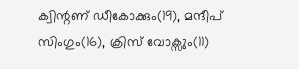ക്വിന്റണ് ഡീകോക്കും(19), മന്ദീപ് സിംഗും(16), ക്രിസ് വോക്സും(11)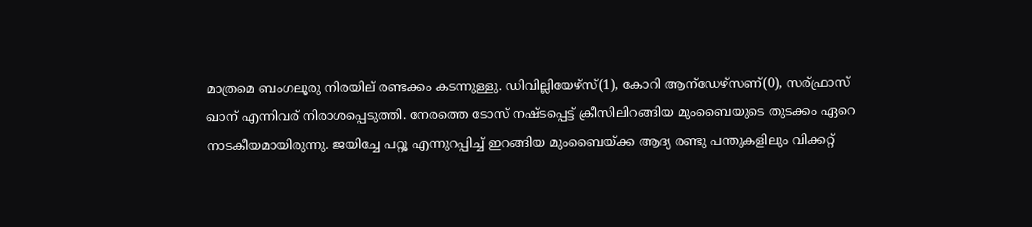മാത്രമെ ബംഗലൂരു നിരയില് രണ്ടക്കം കടന്നുള്ളു. ഡിവില്ലിയേഴ്സ്(1), കോറി ആന്ഡേഴ്സണ്(0), സര്ഫ്രാസ് ഖാന് എന്നിവര് നിരാശപ്പെടുത്തി. നേരത്തെ ടോസ് നഷ്ടപ്പെട്ട് ക്രീസിലിറങ്ങിയ മുംബൈയുടെ തുടക്കം ഏറെ നാടകീയമായിരുന്നു. ജയിച്ചേ പറ്റൂ എന്നുറപ്പിച്ച് ഇറങ്ങിയ മുംബൈയ്ക്ക ആദ്യ രണ്ടു പന്തുകളിലും വിക്കറ്റ്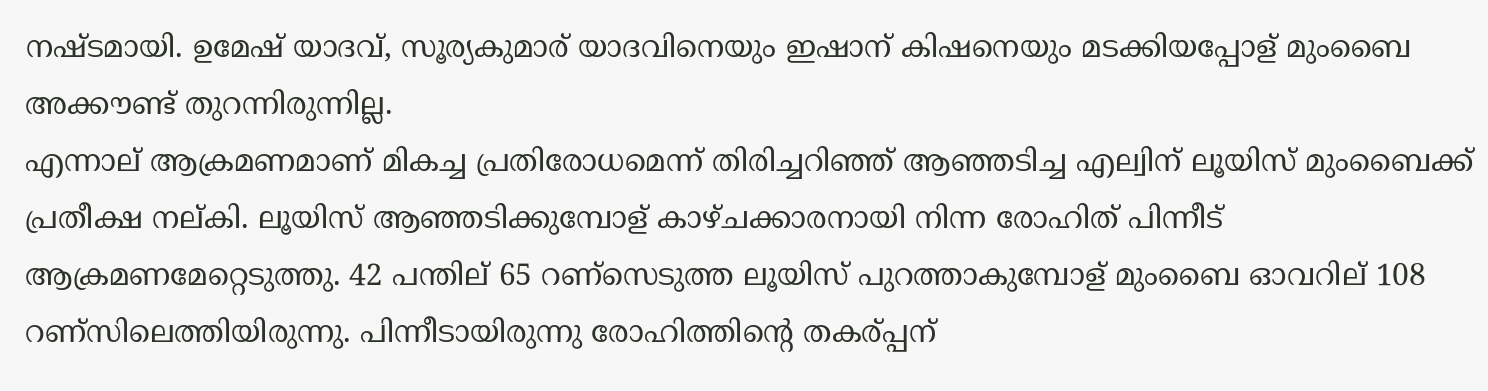നഷ്ടമായി. ഉമേഷ് യാദവ്, സൂര്യകുമാര് യാദവിനെയും ഇഷാന് കിഷനെയും മടക്കിയപ്പോള് മുംബൈ അക്കൗണ്ട് തുറന്നിരുന്നില്ല.
എന്നാല് ആക്രമണമാണ് മികച്ച പ്രതിരോധമെന്ന് തിരിച്ചറിഞ്ഞ് ആഞ്ഞടിച്ച എല്വിന് ലൂയിസ് മുംബൈക്ക് പ്രതീക്ഷ നല്കി. ലൂയിസ് ആഞ്ഞടിക്കുമ്പോള് കാഴ്ചക്കാരനായി നിന്ന രോഹിത് പിന്നീട് ആക്രമണമേറ്റെടുത്തു. 42 പന്തില് 65 റണ്സെടുത്ത ലൂയിസ് പുറത്താകുമ്പോള് മുംബൈ ഓവറില് 108 റണ്സിലെത്തിയിരുന്നു. പിന്നീടായിരുന്നു രോഹിത്തിന്റെ തകര്പ്പന്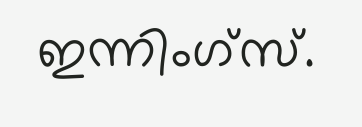ഇന്നിംഗ്സ്.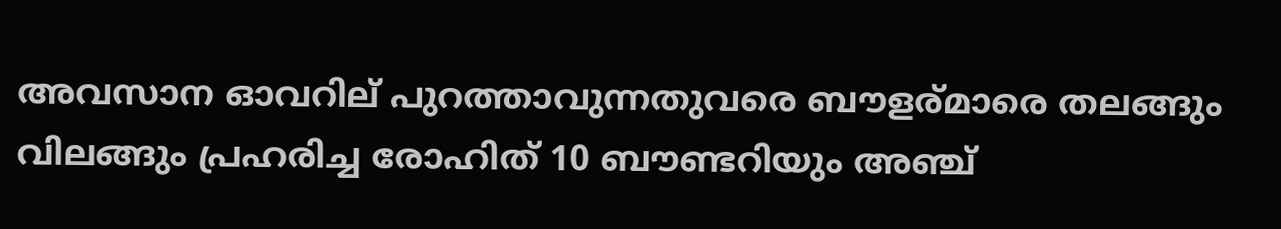അവസാന ഓവറില് പുറത്താവുന്നതുവരെ ബൗളര്മാരെ തലങ്ങും വിലങ്ങും പ്രഹരിച്ച രോഹിത് 10 ബൗണ്ടറിയും അഞ്ച്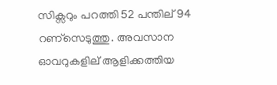സിക്സറും പറത്തി 52 പന്തില് 94 റണ്സെടുത്തു. അവസാന ഓവറുകളില് ആളിക്കത്തിയ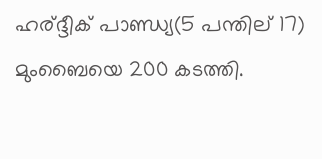ഹര്ദ്ദീക് പാണ്ഡ്യ(5 പന്തില് 17) മുംബൈയെ 200 കടത്തി.